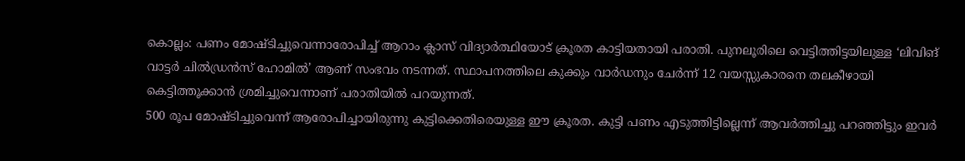കൊല്ലം: പണം മോഷ്ടിച്ചുവെന്നാരോപിച്ച് ആറാം ക്ലാസ് വിദ്യാർത്ഥിയോട് ക്രൂരത കാട്ടിയതായി പരാതി. പുനലൂരിലെ വെട്ടിത്തിട്ടയിലുള്ള ‘ലിവിങ് വാട്ടർ ചിൽഡ്രൻസ് ഹോമിൽ’ ആണ് സംഭവം നടന്നത്. സ്ഥാപനത്തിലെ കുക്കും വാർഡനും ചേർന്ന് 12 വയസ്സുകാരനെ തലകീഴായി കെട്ടിത്തൂക്കാൻ ശ്രമിച്ചുവെന്നാണ് പരാതിയിൽ പറയുന്നത്.
500 രൂപ മോഷ്ടിച്ചുവെന്ന് ആരോപിച്ചായിരുന്നു കുട്ടിക്കെതിരെയുള്ള ഈ ക്രൂരത. കുട്ടി പണം എടുത്തിട്ടില്ലെന്ന് ആവർത്തിച്ചു പറഞ്ഞിട്ടും ഇവർ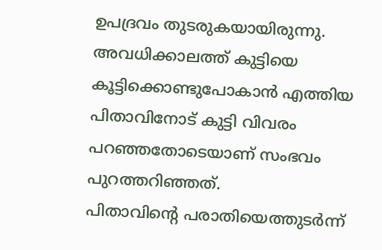ഉപദ്രവം തുടരുകയായിരുന്നു. അവധിക്കാലത്ത് കുട്ടിയെ കൂട്ടിക്കൊണ്ടുപോകാൻ എത്തിയ പിതാവിനോട് കുട്ടി വിവരം പറഞ്ഞതോടെയാണ് സംഭവം പുറത്തറിഞ്ഞത്.
പിതാവിന്റെ പരാതിയെത്തുടർന്ന്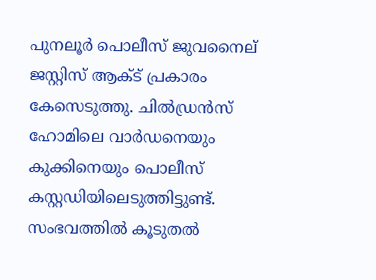പുനലൂർ പൊലീസ് ജുവനൈല് ജസ്റ്റിസ് ആക്ട് പ്രകാരം കേസെടുത്തു. ചിൽഡ്രൻസ് ഹോമിലെ വാർഡനെയും കുക്കിനെയും പൊലീസ് കസ്റ്റഡിയിലെടുത്തിട്ടുണ്ട്. സംഭവത്തിൽ കൂടുതൽ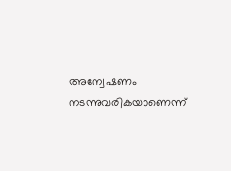അന്വേഷണം നടന്നുവരികയാണെന്ന്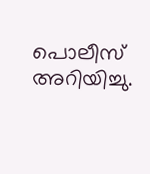പൊലീസ് അറിയിച്ചു.